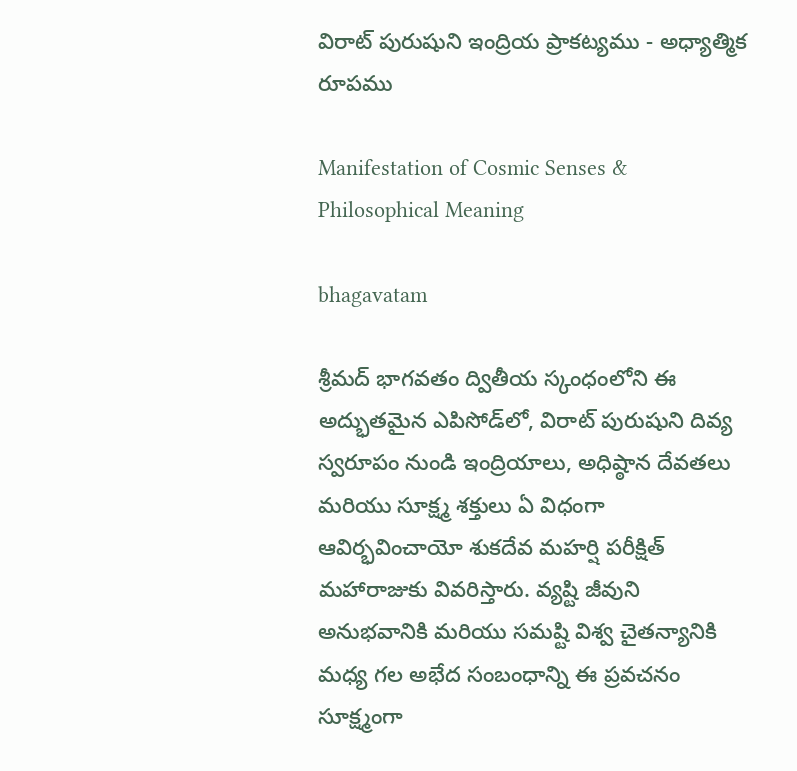విరాట్ పురుషుని ఇంద్రియ ప్రాకట్యము - అధ్యాత్మిక రూపము

Manifestation of Cosmic Senses & Philosophical Meaning

bhagavatam

శ్రీమద్ భాగవతం ద్వితీయ స్కంధంలోని ఈ అద్భుతమైన ఎపిసోడ్‌లో, విరాట్ పురుషుని దివ్య స్వరూపం నుండి ఇంద్రియాలు, అధిష్ఠాన దేవతలు మరియు సూక్ష్మ శక్తులు ఏ విధంగా ఆవిర్భవించాయో శుకదేవ మహర్షి పరీక్షిత్ మహారాజుకు వివరిస్తారు. వ్యష్టి జీవుని అనుభవానికి మరియు సమష్టి విశ్వ చైతన్యానికి మధ్య గల అభేద సంబంధాన్ని ఈ ప్రవచనం సూక్ష్మంగా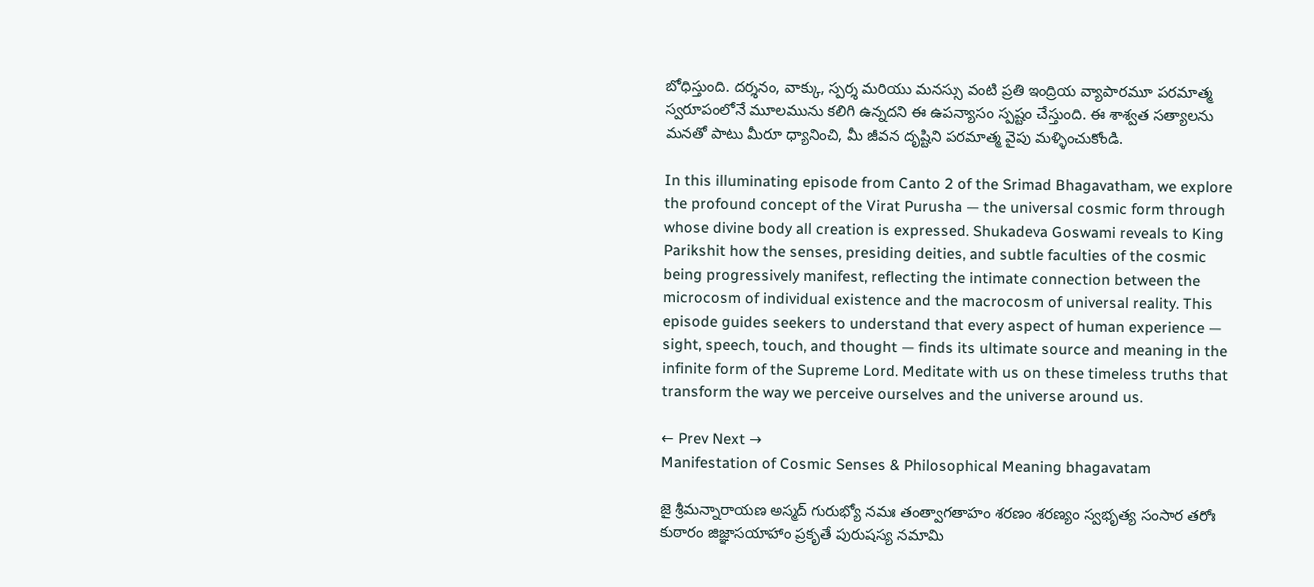బోధిస్తుంది. దర్శనం, వాక్కు, స్పర్శ మరియు మనస్సు వంటి ప్రతి ఇంద్రియ వ్యాపారమూ పరమాత్మ స్వరూపంలోనే మూలమును కలిగి ఉన్నదని ఈ ఉపన్యాసం స్పష్టం చేస్తుంది. ఈ శాశ్వత సత్యాలను మనతో పాటు మీరూ ధ్యానించి, మీ జీవన దృష్టిని పరమాత్మ వైపు మళ్ళించుకోండి.

In this illuminating episode from Canto 2 of the Srimad Bhagavatham, we explore the profound concept of the Virat Purusha — the universal cosmic form through whose divine body all creation is expressed. Shukadeva Goswami reveals to King Parikshit how the senses, presiding deities, and subtle faculties of the cosmic being progressively manifest, reflecting the intimate connection between the microcosm of individual existence and the macrocosm of universal reality. This episode guides seekers to understand that every aspect of human experience — sight, speech, touch, and thought — finds its ultimate source and meaning in the infinite form of the Supreme Lord. Meditate with us on these timeless truths that transform the way we perceive ourselves and the universe around us.

← Prev Next →
Manifestation of Cosmic Senses & Philosophical Meaning bhagavatam

జై శ్రీమన్నారాయణ అస్మద్ గురుభ్యో నమః తంత్వాగతాహం శరణం శరణ్యం స్వభృత్య సంసార తరోః కుఠారం జిజ్ఞాసయాహాం ప్రకృతే పురుషస్య నమామి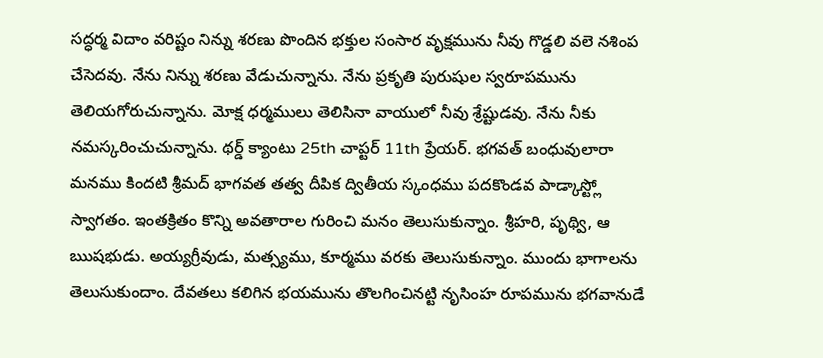సద్ధర్మ విదాం వరిష్టం నిన్ను శరణు పొందిన భక్తుల సంసార వృక్షమును నీవు గొడ్డలి వలె నశింప చేసెదవు. నేను నిన్ను శరణు వేడుచున్నాను. నేను ప్రకృతి పురుషుల స్వరూపమును తెలియగోరుచున్నాను. మోక్ష ధర్మములు తెలిసినా వాయులో నీవు శ్రేష్టుడవు. నేను నీకు నమస్కరించుచున్నాను. థర్డ్ క్యాంటు 25th చాప్టర్ 11th ప్రేయర్. భగవత్ బంధువులారా మనము కిందటి శ్రీమద్ భాగవత తత్వ దీపిక ద్వితీయ స్కంధము పదకొండవ పాడ్కాస్ట్లో స్వాగతం. ఇంతక్రితం కొన్ని అవతారాల గురించి మనం తెలుసుకున్నాం. శ్రీహరి, పృథ్వి, ఆ ఋషభుడు. అయ్యగ్రీవుడు, మత్స్యము, కూర్మము వరకు తెలుసుకున్నాం. ముందు భాగాలను తెలుసుకుందాం. దేవతలు కలిగిన భయమును తొలగించినట్టి నృసింహ రూపమును భగవానుడే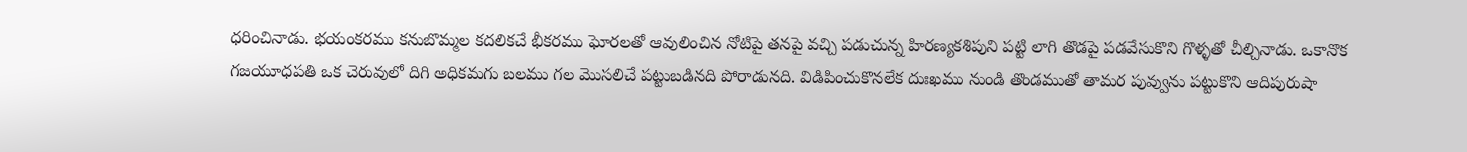ధరించినాడు. భయంకరము కనుబొమ్మల కదలికచే భీకరము ఘోరలతో ఆవులించిన నోటిపై తనపై వచ్చి పడుచున్న హిరణ్యకశిపుని పట్టి లాగి తొడపై పడవేసుకొని గొళ్ళతో చీల్చినాడు. ఒకానొక గజయూధపతి ఒక చెరువులో దిగి అధికమగు బలము గల మొసలిచే పట్టుబడినది పోరాడునది. విడిపించుకొనలేక దుఃఖము నుండి తొండముతో తామర పువ్వును పట్టుకొని ఆదిపురుషా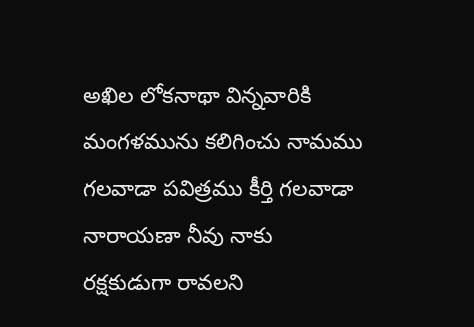అఖిల లోకనాథా విన్నవారికి మంగళమును కలిగించు నామము గలవాడా పవిత్రము కీర్తి గలవాడా నారాయణా నీవు నాకు రక్షకుడుగా రావలని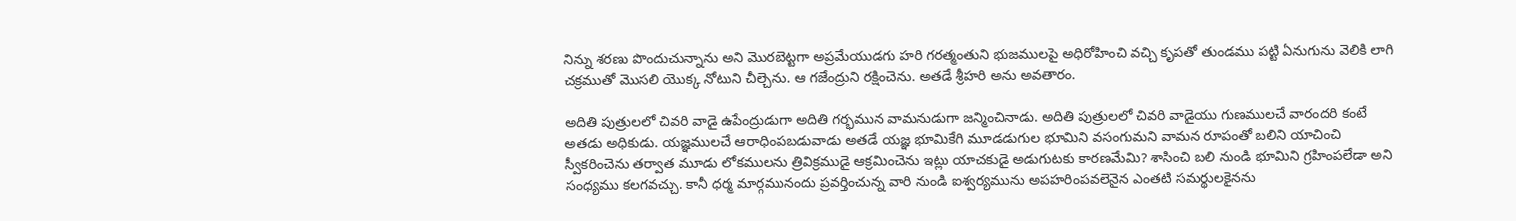నిన్ను శరణు పొందుచున్నాను అని మొరబెట్టగా అప్రమేయుడగు హరి గరత్మంతుని భుజములపై అధిరోహించి వచ్చి కృపతో తుండము పట్టి ఏనుగును వెలికి లాగి చక్రముతో మొసలి యొక్క నోటుని చీల్చెను. ఆ గజేంద్రుని రక్షించెను. అతడే శ్రీహరి అను అవతారం.

అదితి పుత్రులలో చివరి వాడై ఉపేంద్రుడుగా అదితి గర్భమున వామనుడుగా జన్మించినాడు. అదితి పుత్రులలో చివరి వాడైయు గుణములచే వారందరి కంటే అతడు అధికుడు. యజ్ఞములచే ఆరాధింపబడువాడు అతడే యజ్ఞ భూమికేగి మూడడుగుల భూమిని వసంగుమని వామన రూపంతో బలిని యాచించి స్వీకరించెను తర్వాత మూడు లోకములను త్రివిక్రముడై ఆక్రమించెను ఇట్లు యాచకుడై అడుగుటకు కారణమేమి? శాసించి బలి నుండి భూమిని గ్రహింపలేడా అని సంధ్యము కలగవచ్చు. కానీ ధర్మ మార్గమునందు ప్రవర్తించున్న వారి నుండి ఐశ్వర్యమును అపహరింపవలెనైన ఎంతటి సమర్థులకైనను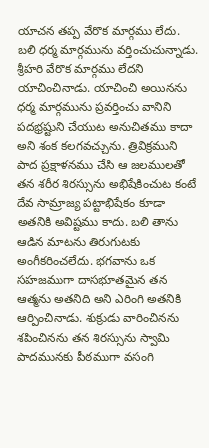యాచన తప్ప వేరొక మార్గము లేదు. బలి ధర్మ మార్గమును వర్తించుచున్నాడు. శ్రీహరి వేరొక మార్గము లేదని యాచించినాడు. యాచించి అయినను ధర్మ మార్గమును ప్రవర్తించు వానిని పదభ్రష్టుని చేయుట అనుచితము కాదా అని శంక కలగవచ్చును. త్రివిక్రముని పాద ప్రక్షాళనము చేసి ఆ జలములతో తన శరీర శిరస్సును అభిషేకించుట కంటే దేవ సామ్రాజ్య పట్టాభిషేకం కూడా అతనికి అవిష్టము కాదు. బలి తాను ఆడిన మాటను తిరుగుటకు అంగీకరించలేదు. భగవాను ఒక సహజముగా దాసభూతమైన తన ఆత్మను అతనిది అని ఎరింగి అతనికి ఆర్పించినాడు. శుక్రుడు వారించినను శపించినను తన శిరస్సును స్వామి పాదమునకు పీఠముగా వసంగి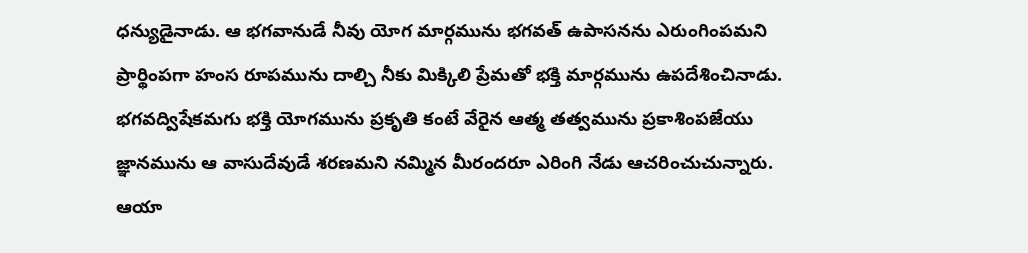ధన్యుడైనాడు. ఆ భగవానుడే నీవు యోగ మార్గమును భగవత్ ఉపాసనను ఎరుంగింపమని ప్రార్థింపగా హంస రూపమును దాల్చి నీకు మిక్కిలి ప్రేమతో భక్తి మార్గమును ఉపదేశించినాడు. భగవద్విషేకమగు భక్తి యోగమును ప్రకృతి కంటే వేరైన ఆత్మ తత్వమును ప్రకాశింపజేయు జ్ఞానమును ఆ వాసుదేవుడే శరణమని నమ్మిన మీరందరూ ఎరింగి నేడు ఆచరించుచున్నారు. ఆయా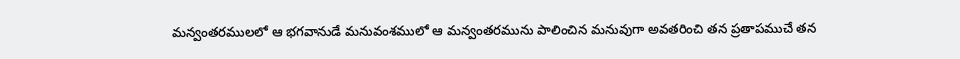మన్వంతరములలో ఆ భగవానుడే మనువంశములో ఆ మన్వంతరమును పాలించిన మనువుగా అవతరించి తన ప్రతాపముచే తన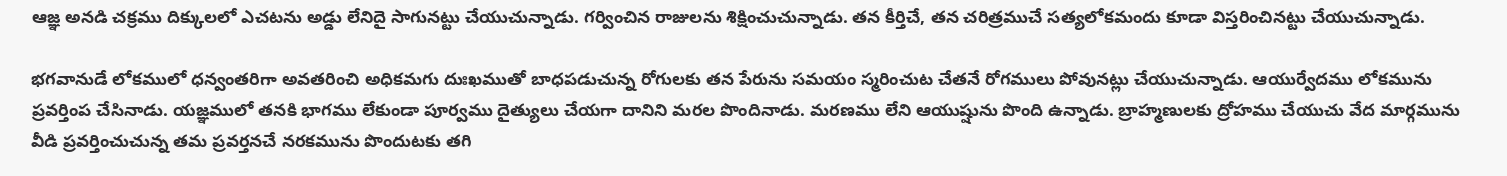ఆజ్ఞ అనడి చక్రము దిక్కులలో ఎచటను అడ్డు లేనిదై సాగునట్టు చేయుచున్నాడు. గర్వించిన రాజులను శిక్షించుచున్నాడు. తన కీర్తిచే, తన చరిత్రముచే సత్యలోకమందు కూడా విస్తరించినట్టు చేయుచున్నాడు.

భగవానుడే లోకములో ధన్వంతరిగా అవతరించి అధికమగు దుఃఖముతో బాధపడుచున్న రోగులకు తన పేరును సమయం స్మరించుట చేతనే రోగములు పోవునట్లు చేయుచున్నాడు. ఆయుర్వేదము లోకమును ప్రవర్తింప చేసినాడు. యజ్ఞములో తనకి భాగము లేకుండా పూర్వము దైత్యులు చేయగా దానిని మరల పొందినాడు. మరణము లేని ఆయుష్షును పొంది ఉన్నాడు. బ్రాహ్మణులకు ద్రోహము చేయుచు వేద మార్గమును వీడి ప్రవర్తించుచున్న తమ ప్రవర్తనచే నరకమును పొందుటకు తగి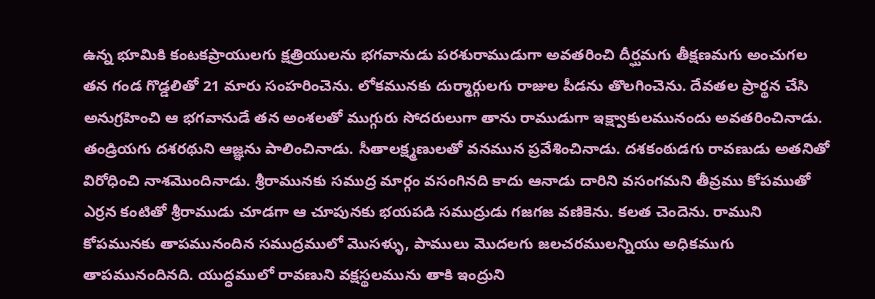ఉన్న భూమికి కంటకప్రాయులగు క్షత్రియులను భగవానుడు పరశురాముడుగా అవతరించి దీర్ఘమగు తీక్షణమగు అంచుగల తన గండ గొడ్డలితో 21 మారు సంహరించెను. లోకమునకు దుర్మార్గులగు రాజుల పీడను తొలగించెను. దేవతల ప్రార్థన చేసి అనుగ్రహించి ఆ భగవానుడే తన అంశలతో ముగ్గురు సోదరులుగా తాను రాముడుగా ఇక్ష్వాకులమునందు అవతరించినాడు. తండ్రియగు దశరథుని ఆజ్ఞను పాలించినాడు. సీతాలక్ష్మణులతో వనమున ప్రవేశించినాడు. దశకంఠుడగు రావణుడు అతనితో విరోధించి నాశమొందినాడు. శ్రీరామునకు సముద్ర మార్గం వసంగినది కాదు ఆనాడు దారిని వసంగమని తీవ్రము కోపముతో ఎర్రన కంటితో శ్రీరాముడు చూడగా ఆ చూపునకు భయపడి సముద్రుడు గజగజ వణికెను. కలత చెందెను. రాముని కోపమునకు తాపమునందిన సముద్రములో మొసళ్ళు, పాములు మొదలగు జలచరములన్నియు అధికముగు తాపమునందినది. యుద్ధములో రావణుని వక్షస్థలమును తాకి ఇంద్రుని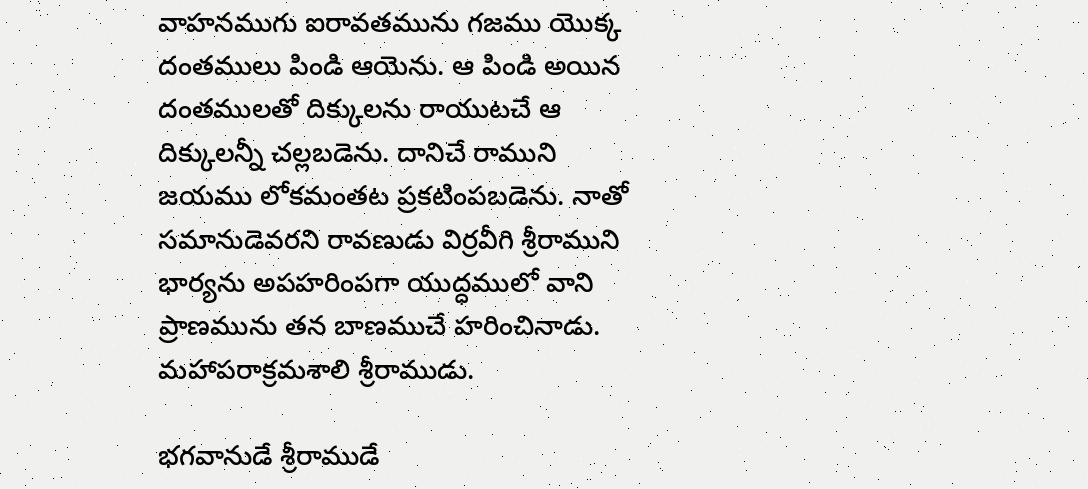వాహనముగు ఐరావతమును గజము యొక్క దంతములు పిండి ఆయెను. ఆ పిండి అయిన దంతములతో దిక్కులను రాయుటచే ఆ దిక్కులన్నీ చల్లబడెను. దానిచే రాముని జయము లోకమంతట ప్రకటింపబడెను. నాతో సమానుడెవరని రావణుడు విర్రవీగి శ్రీరాముని భార్యను అపహరింపగా యుద్ధములో వాని ప్రాణమును తన బాణముచే హరించినాడు. మహాపరాక్రమశాలి శ్రీరాముడు.

భగవానుడే శ్రీరాముడే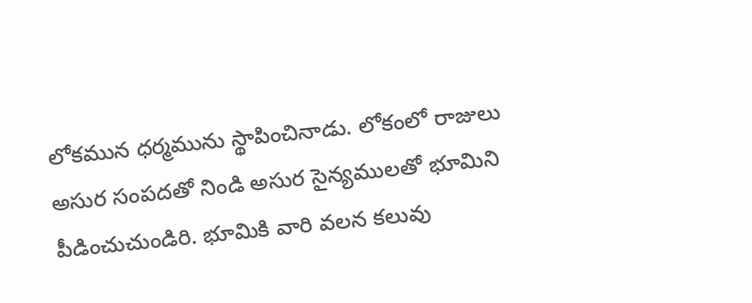లోకమున ధర్మమును స్థాపించినాడు. లోకంలో రాజులు అసుర సంపదతో నిండి అసుర సైన్యములతో భూమిని పీడించుచుండిరి. భూమికి వారి వలన కలువు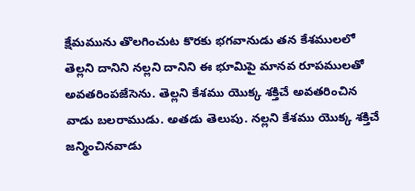క్షేమమును తొలగించుట కొరకు భగవానుడు తన కేశములలో తెల్లని దానిని నల్లని దానిని ఈ భూమిపై మానవ రూపములతో అవతరింపజేసెను. తెల్లని కేశము యొక్క శక్తిచే అవతరించిన వాడు బలరాముడు. అతడు తెలుపు. నల్లని కేశము యొక్క శక్తిచే జన్మించినవాడు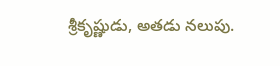శ్రీకృష్ణుడు, అతడు నలుపు.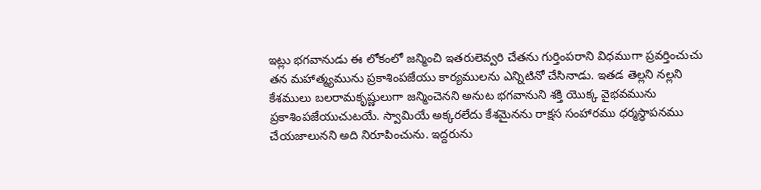ఇట్లు భగవానుడు ఈ లోకంలో జన్మించి ఇతరులెవ్వరి చేతను గుర్తింపరాని విధముగా ప్రవర్తించుచు తన మహాత్మ్యమును ప్రకాశింపజేయు కార్యములను ఎన్నిటినో చేసినాడు. ఇతడ తెల్లని నల్లని కేశములు బలరామకృష్ణులుగా జన్మించెనని అనుట భగవానుని శక్తి యొక్క వైభవమును ప్రకాశింపజేయుచుటయే. స్వామియే అక్కరలేదు కేశమైనను రాక్షస సంహారము ధర్మస్థాపనము చేయజాలునని అది నిరూపించును. ఇద్దరును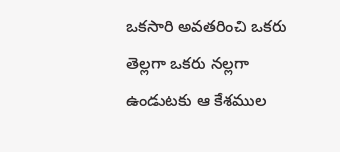ఒకసారి అవతరించి ఒకరు తెల్లగా ఒకరు నల్లగా ఉండుటకు ఆ కేశముల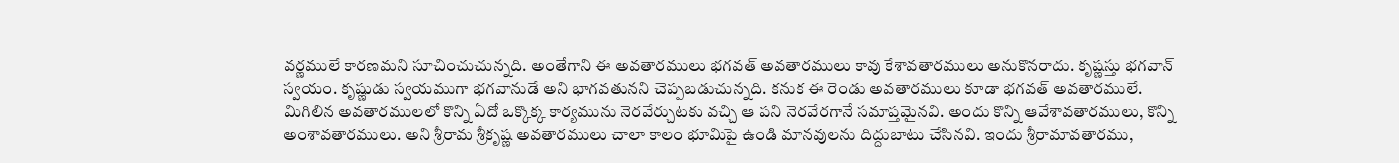వర్ణములే కారణమని సూచించుచున్నది. అంతేగాని ఈ అవతారములు భగవత్ అవతారములు కావు కేశావతారములు అనుకొనరాదు. కృష్ణస్తు భగవాన్ స్వయం. కృష్ణుడు స్వయముగా భగవానుడే అని భాగవతునని చెప్పబడుచున్నది. కనుక ఈ రెండు అవతారములు కూడా భగవత్ అవతారములే. మిగిలిన అవతారములలో కొన్ని ఏదో ఒక్కొక్క కార్యమును నెరవేర్చుటకు వచ్చి ఆ పని నెరవేరగానే సమాప్తమైనవి. అందు కొన్ని ఆవేశావతారములు, కొన్ని అంశావతారములు. అని శ్రీరామ శ్రీకృష్ణ అవతారములు చాలా కాలం భూమిపై ఉండి మానవులను దిద్దుబాటు చేసినవి. ఇందు శ్రీరామావతారము,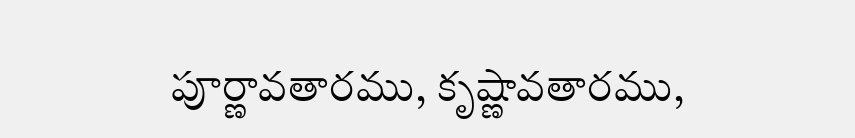పూర్ణావతారము, కృష్ణావతారము,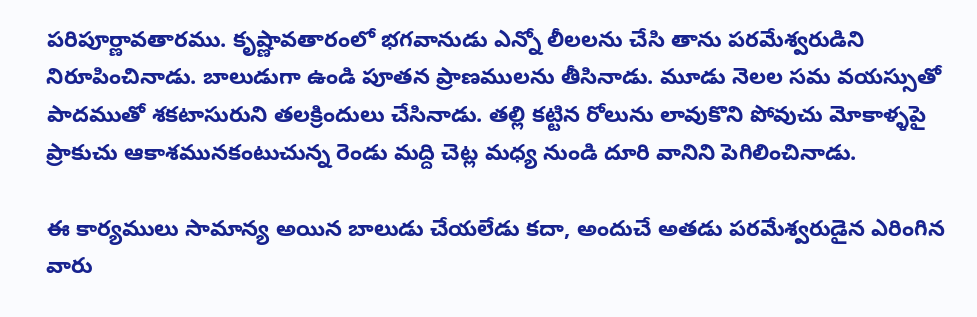పరిపూర్ణావతారము. కృష్ణావతారంలో భగవానుడు ఎన్నో లీలలను చేసి తాను పరమేశ్వరుడిని నిరూపించినాడు. బాలుడుగా ఉండి పూతన ప్రాణములను తీసినాడు. మూడు నెలల సమ వయస్సుతో పాదముతో శకటాసురుని తలక్రిందులు చేసినాడు. తల్లి కట్టిన రోలును లావుకొని పోవుచు మోకాళ్ళపై ప్రాకుచు ఆకాశమునకంటుచున్న రెండు మద్ది చెట్ల మధ్య నుండి దూరి వానిని పెగిలించినాడు.

ఈ కార్యములు సామాన్య అయిన బాలుడు చేయలేడు కదా, అందుచే అతడు పరమేశ్వరుడైన ఎరింగిన వారు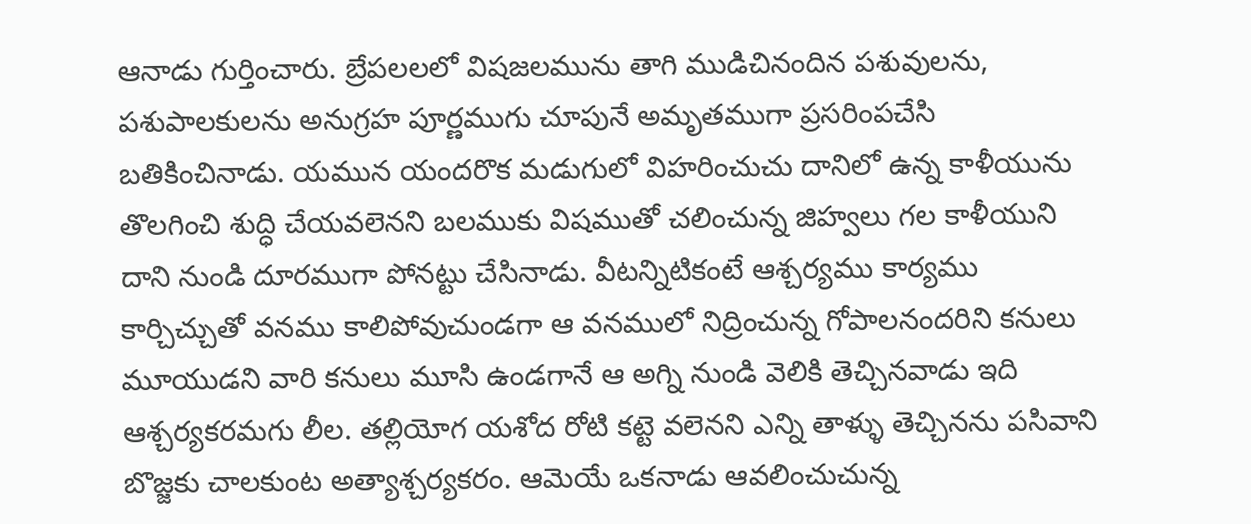ఆనాడు గుర్తించారు. బ్రేపలలలో విషజలమును తాగి ముడిచినందిన పశువులను, పశుపాలకులను అనుగ్రహ పూర్ణముగు చూపునే అమృతముగా ప్రసరింపచేసి బతికించినాడు. యమున యందరొక మడుగులో విహరించుచు దానిలో ఉన్న కాళీయును తొలగించి శుద్ధి చేయవలెనని బలముకు విషముతో చలించున్న జిహ్వలు గల కాళీయుని దాని నుండి దూరముగా పోనట్టు చేసినాడు. వీటన్నిటికంటే ఆశ్చర్యము కార్యము కార్చిచ్చుతో వనము కాలిపోవుచుండగా ఆ వనములో నిద్రించున్న గోపాలనందరిని కనులు మూయుడని వారి కనులు మూసి ఉండగానే ఆ అగ్ని నుండి వెలికి తెచ్చినవాడు ఇది ఆశ్చర్యకరమగు లీల. తల్లియోగ యశోద రోటి కట్టె వలెనని ఎన్ని తాళ్ళు తెచ్చినను పసివాని బొజ్జకు చాలకుంట అత్యాశ్చర్యకరం. ఆమెయే ఒకనాడు ఆవలించుచున్న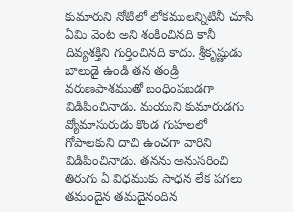కుమారుని నోటిలో లోకములన్నిటినీ చూసి ఏమి వెంట అని శంకించినది కానీ దివ్యశక్తిని గుర్తించినది కాదు. శ్రీకృష్ణుడు బాలుడై ఉండి తన తండ్రి వరుణపాశముతో బంధింపబడగా విడిపించినాడు. మయుని కుమారుడగు వ్యోమాసురుడు కొండ గుహలలో గోపాలకుని దాచి ఉంచగా వారిని విడిపించినాడు. తనను అనుసరించి తిరుగు ఏ విధముకు సాధన లేక పగలు తమందైన తమదైనందిన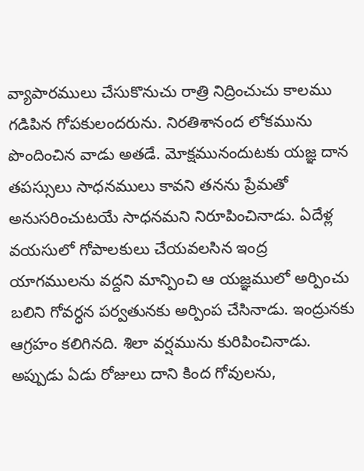వ్యాపారములు చేసుకొనుచు రాత్రి నిద్రించుచు కాలము గడిపిన గోపకులందరును. నిరతిశానంద లోకమును పొందించిన వాడు అతడే. మోక్షమునందుటకు యజ్ఞ దాన తపస్సులు సాధనములు కావని తనను ప్రేమతో అనుసరించుటయే సాధనమని నిరూపించినాడు. ఏదేళ్ల వయసులో గోపాలకులు చేయవలసిన ఇంద్ర యాగములను వద్దని మాన్పించి ఆ యజ్ఞములో అర్పించు బలిని గోవర్ధన పర్వతునకు అర్పింప చేసినాడు. ఇంద్రునకు ఆగ్రహం కలిగినది. శిలా వర్షమును కురిపించినాడు. అప్పుడు ఏడు రోజులు దాని కింద గోవులను,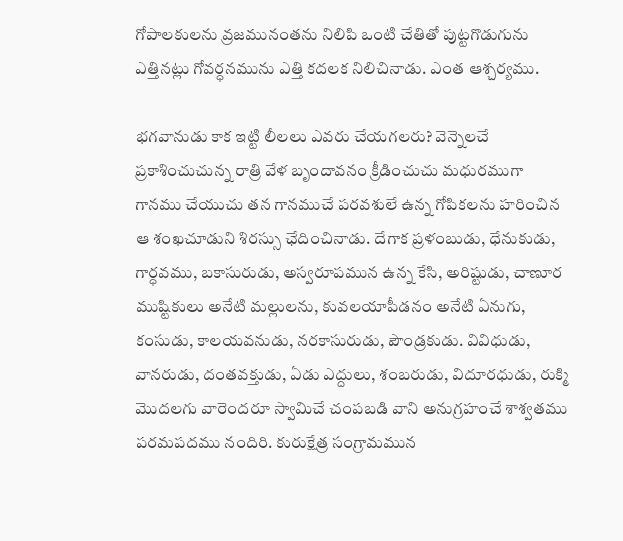గోపాలకులను వ్రజమునంతను నిలిపి ఒంటి చేతితో పుట్టగొడుగును ఎత్తినట్లు గోవర్ధనమును ఎత్తి కదలక నిలిచినాడు. ఎంత ఆశ్చర్యము.

భగవానుడు కాక ఇట్టి లీలలు ఎవరు చేయగలరు? వెన్నెలచే ప్రకాశించుచున్న రాత్రి వేళ బృందావనం క్రీడించుచు మధురముగా గానము చేయుచు తన గానముచే పరవశులే ఉన్న గోపికలను హరించిన ఆ శంఖచూడుని శిరస్సు ఛేదించినాడు. దేగాక ప్రళంబుడు, ధేనుకుడు, గార్ధవము, బకాసురుడు, అస్వరూపమున ఉన్న కేసి, అరిష్టుడు, చాణూర ముష్టికులు అనేటి మల్లులను, కువలయాపీడనం అనేటి ఏనుగు, కంసుడు, కాలయవనుడు, నరకాసురుడు, పౌండ్రకుడు. వివిధుడు, వానరుడు, దంతవక్తుడు, ఏడు ఎద్దులు, శంబరుడు, విదూరధుడు, రుక్మి మొదలగు వారెందరూ స్వామిచే చంపబడి వాని అనుగ్రహంచే శాశ్వతము పరమపదము నందిరి. కురుక్షేత్ర సంగ్రామమున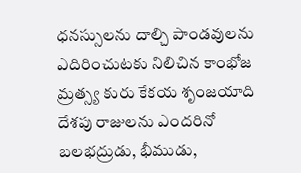ధనస్సులను దాల్చి పాండవులను ఎదిరించుటకు నిలిచిన కాంభోజ మ్రత్స్య కురు కేకయ శృంజయాది దేశపు రాజులను ఎందరినో బలభద్రుడు, భీముడు,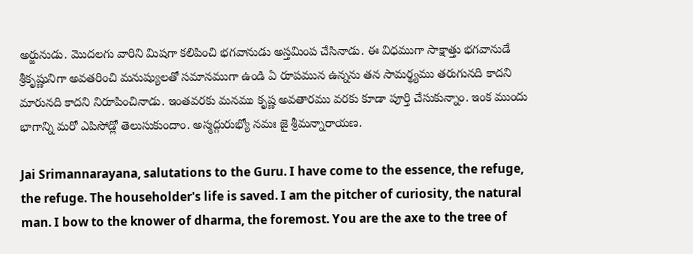అర్జునుడు. మొదలగు వారిని మిషగా కలిపించి భగవానుడు అస్తమింప చేసినాడు. ఈ విధముగా సాక్షాత్తు భగవానుడే శ్రీకృష్ణునిగా అవతరించి మనుష్యులతో సమానముగా ఉండి ఏ రూపమున ఉన్నను తన సామర్థ్యము తరుగునది కాదని మారునది కాదని నిరూపించినాడు. ఇంతవరకు మనము కృష్ణ అవతారము వరకు కూడా పూర్తి చేసుకున్నాం. ఇంక ముందు భాగాన్ని మరో ఎపిసోడ్లో తెలుసుకుందాం. అస్మద్గురుభ్యో నమః జై శ్రీమన్నారాయణ.

Jai Srimannarayana, salutations to the Guru. I have come to the essence, the refuge, the refuge. The householder's life is saved. I am the pitcher of curiosity, the natural man. I bow to the knower of dharma, the foremost. You are the axe to the tree of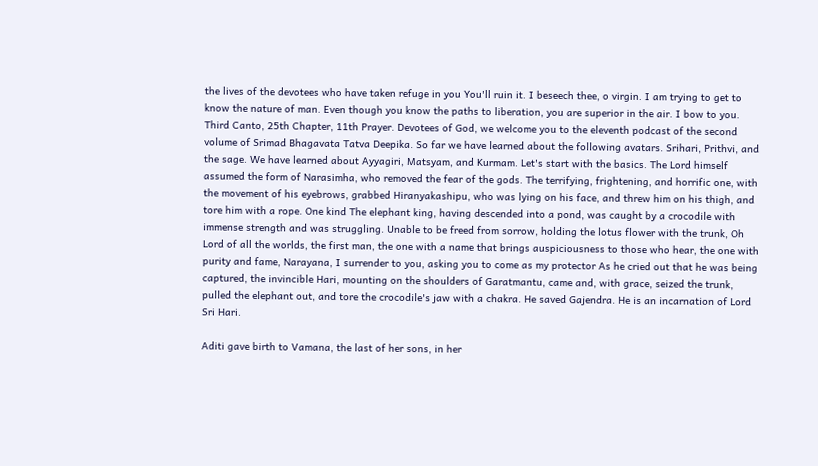the lives of the devotees who have taken refuge in you You'll ruin it. I beseech thee, o virgin. I am trying to get to know the nature of man. Even though you know the paths to liberation, you are superior in the air. I bow to you. Third Canto, 25th Chapter, 11th Prayer. Devotees of God, we welcome you to the eleventh podcast of the second volume of Srimad Bhagavata Tatva Deepika. So far we have learned about the following avatars. Srihari, Prithvi, and the sage. We have learned about Ayyagiri, Matsyam, and Kurmam. Let's start with the basics. The Lord himself assumed the form of Narasimha, who removed the fear of the gods. The terrifying, frightening, and horrific one, with the movement of his eyebrows, grabbed Hiranyakashipu, who was lying on his face, and threw him on his thigh, and tore him with a rope. One kind The elephant king, having descended into a pond, was caught by a crocodile with immense strength and was struggling. Unable to be freed from sorrow, holding the lotus flower with the trunk, Oh Lord of all the worlds, the first man, the one with a name that brings auspiciousness to those who hear, the one with purity and fame, Narayana, I surrender to you, asking you to come as my protector As he cried out that he was being captured, the invincible Hari, mounting on the shoulders of Garatmantu, came and, with grace, seized the trunk, pulled the elephant out, and tore the crocodile's jaw with a chakra. He saved Gajendra. He is an incarnation of Lord Sri Hari.

Aditi gave birth to Vamana, the last of her sons, in her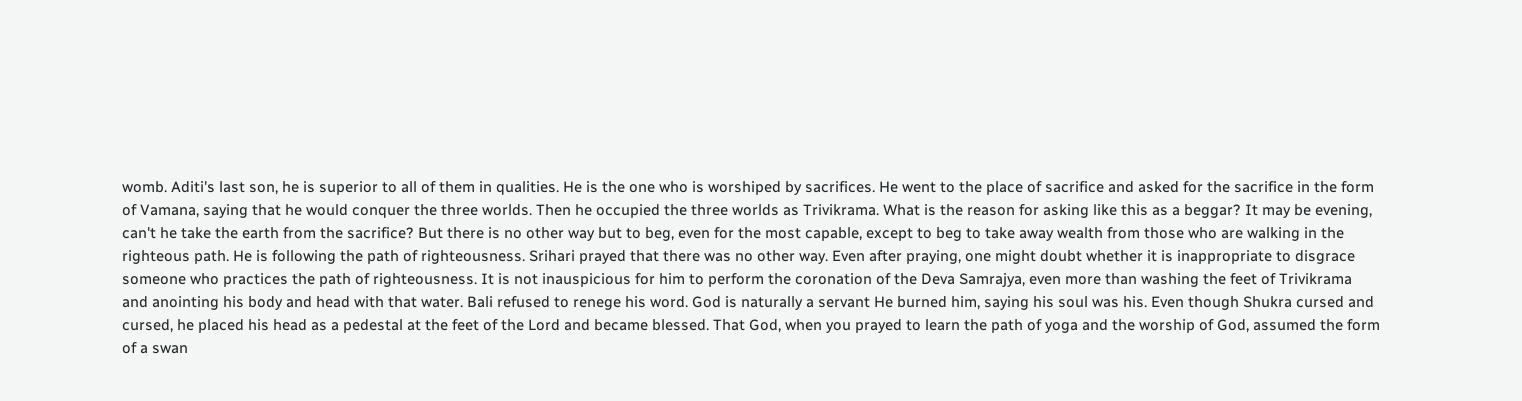womb. Aditi's last son, he is superior to all of them in qualities. He is the one who is worshiped by sacrifices. He went to the place of sacrifice and asked for the sacrifice in the form of Vamana, saying that he would conquer the three worlds. Then he occupied the three worlds as Trivikrama. What is the reason for asking like this as a beggar? It may be evening, can't he take the earth from the sacrifice? But there is no other way but to beg, even for the most capable, except to beg to take away wealth from those who are walking in the righteous path. He is following the path of righteousness. Srihari prayed that there was no other way. Even after praying, one might doubt whether it is inappropriate to disgrace someone who practices the path of righteousness. It is not inauspicious for him to perform the coronation of the Deva Samrajya, even more than washing the feet of Trivikrama and anointing his body and head with that water. Bali refused to renege his word. God is naturally a servant He burned him, saying his soul was his. Even though Shukra cursed and cursed, he placed his head as a pedestal at the feet of the Lord and became blessed. That God, when you prayed to learn the path of yoga and the worship of God, assumed the form of a swan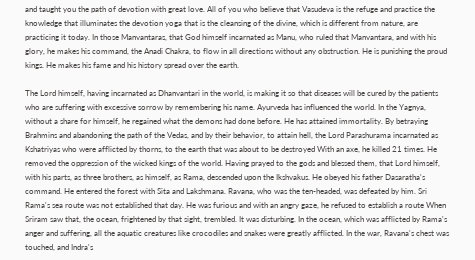and taught you the path of devotion with great love. All of you who believe that Vasudeva is the refuge and practice the knowledge that illuminates the devotion yoga that is the cleansing of the divine, which is different from nature, are practicing it today. In those Manvantaras, that God himself incarnated as Manu, who ruled that Manvantara, and with his glory, he makes his command, the Anadi Chakra, to flow in all directions without any obstruction. He is punishing the proud kings. He makes his fame and his history spread over the earth.

The Lord himself, having incarnated as Dhanvantari in the world, is making it so that diseases will be cured by the patients who are suffering with excessive sorrow by remembering his name. Ayurveda has influenced the world. In the Yagnya, without a share for himself, he regained what the demons had done before. He has attained immortality. By betraying Brahmins and abandoning the path of the Vedas, and by their behavior, to attain hell, the Lord Parashurama incarnated as Kshatriyas who were afflicted by thorns, to the earth that was about to be destroyed With an axe, he killed 21 times. He removed the oppression of the wicked kings of the world. Having prayed to the gods and blessed them, that Lord himself, with his parts, as three brothers, as himself, as Rama, descended upon the Ikshvakus. He obeyed his father Dasaratha's command. He entered the forest with Sita and Lakshmana. Ravana, who was the ten-headed, was defeated by him. Sri Rama's sea route was not established that day. He was furious and with an angry gaze, he refused to establish a route When Sriram saw that, the ocean, frightened by that sight, trembled. It was disturbing. In the ocean, which was afflicted by Rama's anger and suffering, all the aquatic creatures like crocodiles and snakes were greatly afflicted. In the war, Ravana's chest was touched, and Indra's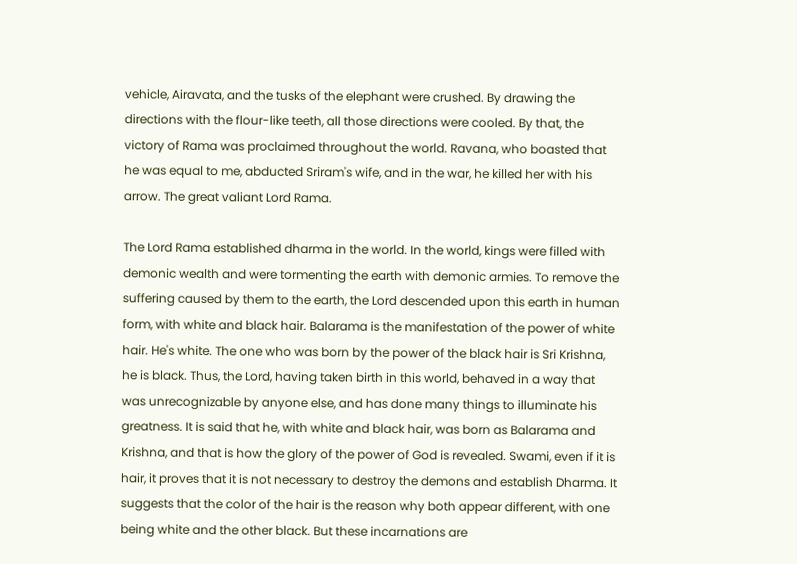vehicle, Airavata, and the tusks of the elephant were crushed. By drawing the directions with the flour-like teeth, all those directions were cooled. By that, the victory of Rama was proclaimed throughout the world. Ravana, who boasted that he was equal to me, abducted Sriram's wife, and in the war, he killed her with his arrow. The great valiant Lord Rama.

The Lord Rama established dharma in the world. In the world, kings were filled with demonic wealth and were tormenting the earth with demonic armies. To remove the suffering caused by them to the earth, the Lord descended upon this earth in human form, with white and black hair. Balarama is the manifestation of the power of white hair. He's white. The one who was born by the power of the black hair is Sri Krishna, he is black. Thus, the Lord, having taken birth in this world, behaved in a way that was unrecognizable by anyone else, and has done many things to illuminate his greatness. It is said that he, with white and black hair, was born as Balarama and Krishna, and that is how the glory of the power of God is revealed. Swami, even if it is hair, it proves that it is not necessary to destroy the demons and establish Dharma. It suggests that the color of the hair is the reason why both appear different, with one being white and the other black. But these incarnations are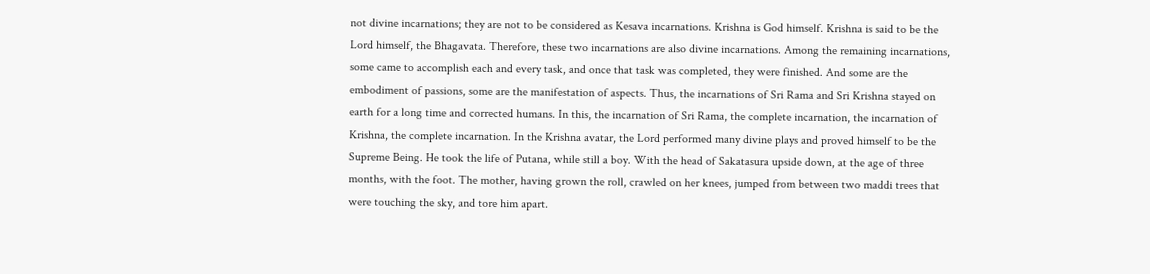not divine incarnations; they are not to be considered as Kesava incarnations. Krishna is God himself. Krishna is said to be the Lord himself, the Bhagavata. Therefore, these two incarnations are also divine incarnations. Among the remaining incarnations, some came to accomplish each and every task, and once that task was completed, they were finished. And some are the embodiment of passions, some are the manifestation of aspects. Thus, the incarnations of Sri Rama and Sri Krishna stayed on earth for a long time and corrected humans. In this, the incarnation of Sri Rama, the complete incarnation, the incarnation of Krishna, the complete incarnation. In the Krishna avatar, the Lord performed many divine plays and proved himself to be the Supreme Being. He took the life of Putana, while still a boy. With the head of Sakatasura upside down, at the age of three months, with the foot. The mother, having grown the roll, crawled on her knees, jumped from between two maddi trees that were touching the sky, and tore him apart.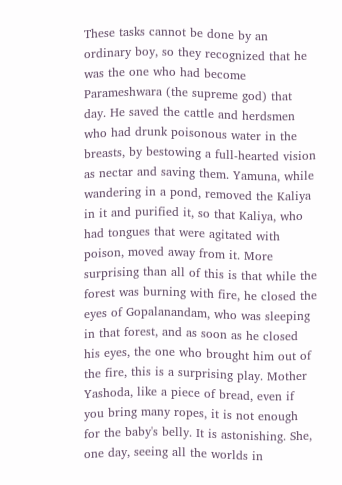These tasks cannot be done by an ordinary boy, so they recognized that he was the one who had become Parameshwara (the supreme god) that day. He saved the cattle and herdsmen who had drunk poisonous water in the breasts, by bestowing a full-hearted vision as nectar and saving them. Yamuna, while wandering in a pond, removed the Kaliya in it and purified it, so that Kaliya, who had tongues that were agitated with poison, moved away from it. More surprising than all of this is that while the forest was burning with fire, he closed the eyes of Gopalanandam, who was sleeping in that forest, and as soon as he closed his eyes, the one who brought him out of the fire, this is a surprising play. Mother Yashoda, like a piece of bread, even if you bring many ropes, it is not enough for the baby's belly. It is astonishing. She, one day, seeing all the worlds in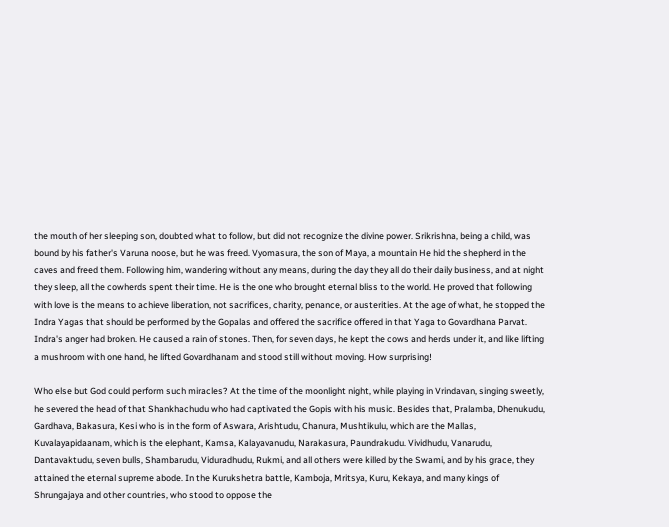the mouth of her sleeping son, doubted what to follow, but did not recognize the divine power. Srikrishna, being a child, was bound by his father's Varuna noose, but he was freed. Vyomasura, the son of Maya, a mountain He hid the shepherd in the caves and freed them. Following him, wandering without any means, during the day they all do their daily business, and at night they sleep, all the cowherds spent their time. He is the one who brought eternal bliss to the world. He proved that following with love is the means to achieve liberation, not sacrifices, charity, penance, or austerities. At the age of what, he stopped the Indra Yagas that should be performed by the Gopalas and offered the sacrifice offered in that Yaga to Govardhana Parvat. Indra's anger had broken. He caused a rain of stones. Then, for seven days, he kept the cows and herds under it, and like lifting a mushroom with one hand, he lifted Govardhanam and stood still without moving. How surprising!

Who else but God could perform such miracles? At the time of the moonlight night, while playing in Vrindavan, singing sweetly, he severed the head of that Shankhachudu who had captivated the Gopis with his music. Besides that, Pralamba, Dhenukudu, Gardhava, Bakasura, Kesi who is in the form of Aswara, Arishtudu, Chanura, Mushtikulu, which are the Mallas, Kuvalayapidaanam, which is the elephant, Kamsa, Kalayavanudu, Narakasura, Paundrakudu. Vividhudu, Vanarudu, Dantavaktudu, seven bulls, Shambarudu, Viduradhudu, Rukmi, and all others were killed by the Swami, and by his grace, they attained the eternal supreme abode. In the Kurukshetra battle, Kamboja, Mritsya, Kuru, Kekaya, and many kings of Shrungajaya and other countries, who stood to oppose the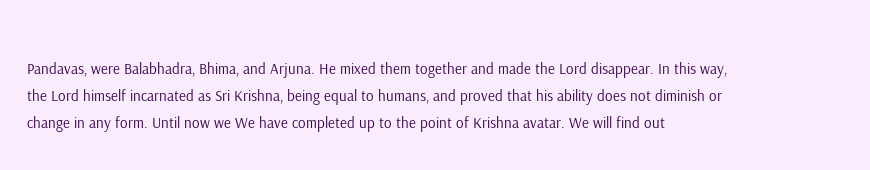Pandavas, were Balabhadra, Bhima, and Arjuna. He mixed them together and made the Lord disappear. In this way, the Lord himself incarnated as Sri Krishna, being equal to humans, and proved that his ability does not diminish or change in any form. Until now we We have completed up to the point of Krishna avatar. We will find out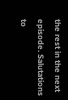the rest in the next episode. Salutations to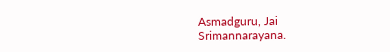Asmadguru, Jai Srimannarayana.